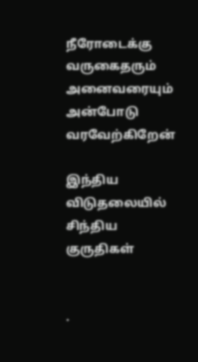நீரோடைக்கு வருகைதரும் அனைவரையும் அன்போடு வரவேற்கிறேன்

இந்திய விடுதலையில் சிந்திய குருதிகள்


.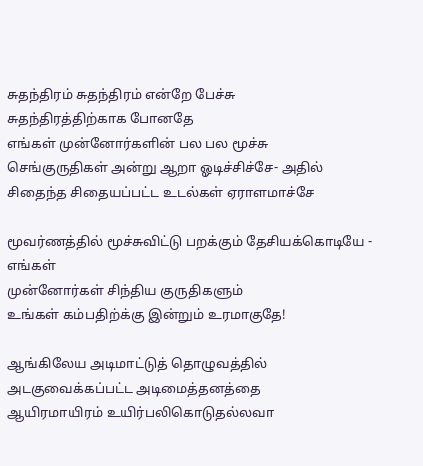சுதந்திரம் சுதந்திரம் என்றே பேச்சு
சுதந்திரத்திற்காக போனதே
எங்கள் முன்னோர்களின் பல பல மூச்சு
செங்குருதிகள் அன்று ஆறா ஓடிச்சிச்சே- அதில்
சிதைந்த சிதையப்பட்ட உடல்கள் ஏராளமாச்சே

மூவர்ணத்தில் மூச்சுவிட்டு பறக்கும் தேசியக்கொடியே - எங்கள்
முன்னோர்கள் சிந்திய குருதிகளும்
உங்கள் கம்பதிற்க்கு இன்றும் உரமாகுதே!

ஆங்கிலேய அடிமாட்டுத் தொழுவத்தில்
அடகுவைக்கப்பட்ட அடிமைத்தனத்தை
ஆயிரமாயிரம் உயிர்பலிகொடுதல்லவா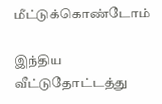மீட்டுக்கொண்டோம்

இந்திய வீட்டுதோட்டத்து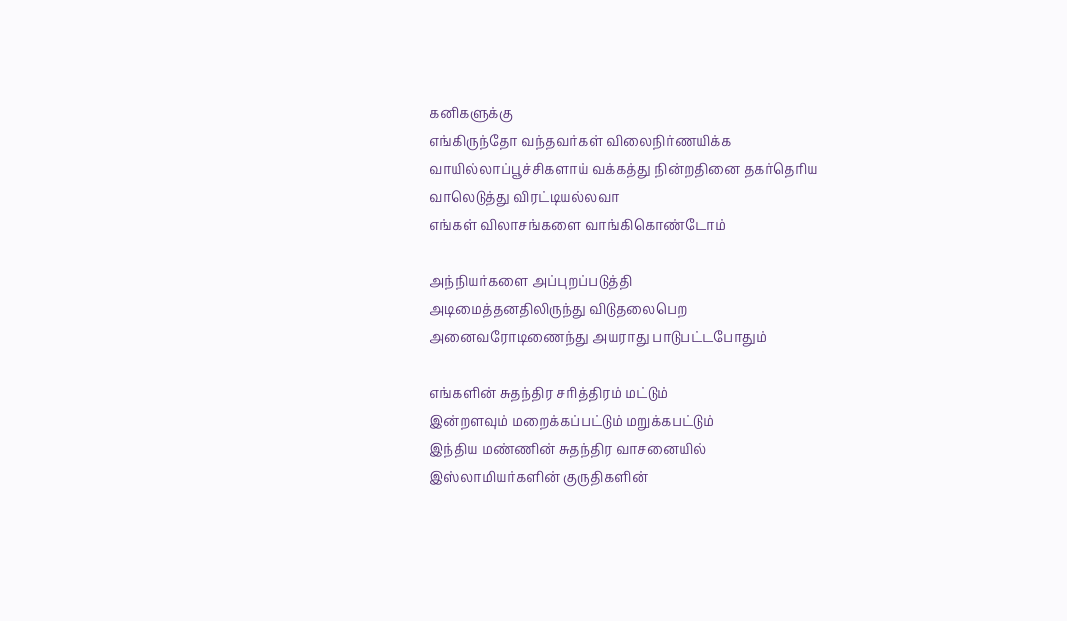கனிகளுக்கு
எங்கிருந்தோ வந்தவர்கள் விலைநிர்ணயிக்க
வாயில்லாப்பூச்சிகளாய் வக்கத்து நின்றதினை தகர்தெரிய
வாலெடுத்து விரட்டியல்லவா
எங்கள் விலாசங்களை வாங்கிகொண்டோம்

அந்நியர்களை அப்புறப்படுத்தி
அடிமைத்தனதிலிருந்து விடுதலைபெற
அனைவரோடிணைந்து அயராது பாடுபட்டபோதும்

எங்களின் சுதந்திர சரித்திரம் மட்டும்
இன்றளவும் மறைக்கப்பட்டும் மறுக்கபட்டும்
இந்திய மண்ணின் சுதந்திர வாசனையில்
இஸ்லாமியர்களின் குருதிகளின்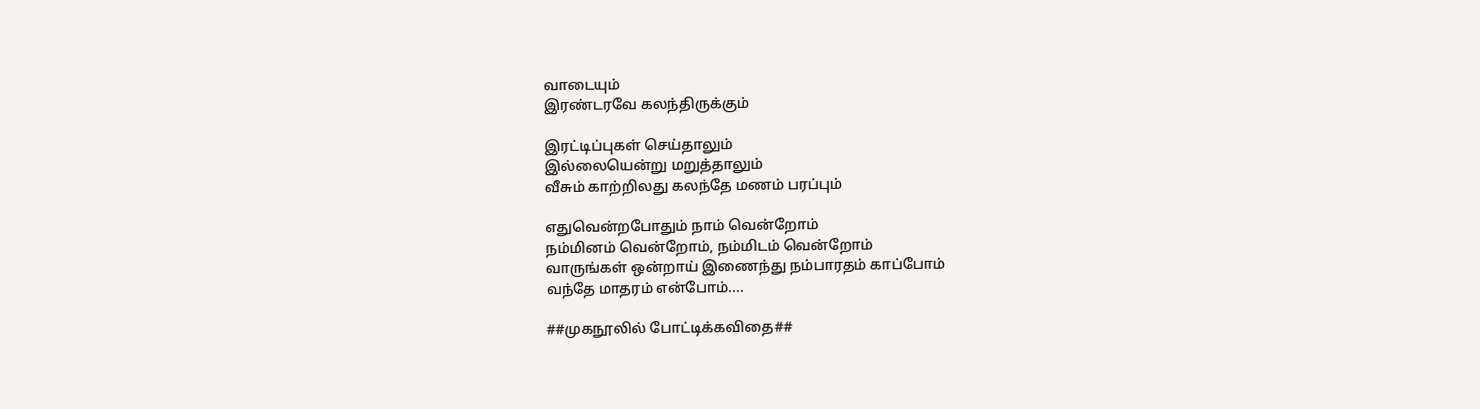வாடையும்
இரண்டரவே கலந்திருக்கும்

இரட்டிப்புகள் செய்தாலும்
இல்லையென்று மறுத்தாலும்
வீசும் காற்றிலது கலந்தே மணம் பரப்பும்

எதுவென்றபோதும் நாம் வென்றோம்
நம்மினம் வென்றோம், நம்மிடம் வென்றோம்
வாருங்கள் ஒன்றாய் இணைந்து நம்பாரதம் காப்போம்
வந்தே மாதரம் என்போம்....

##முகநூலில் போட்டிக்கவிதை##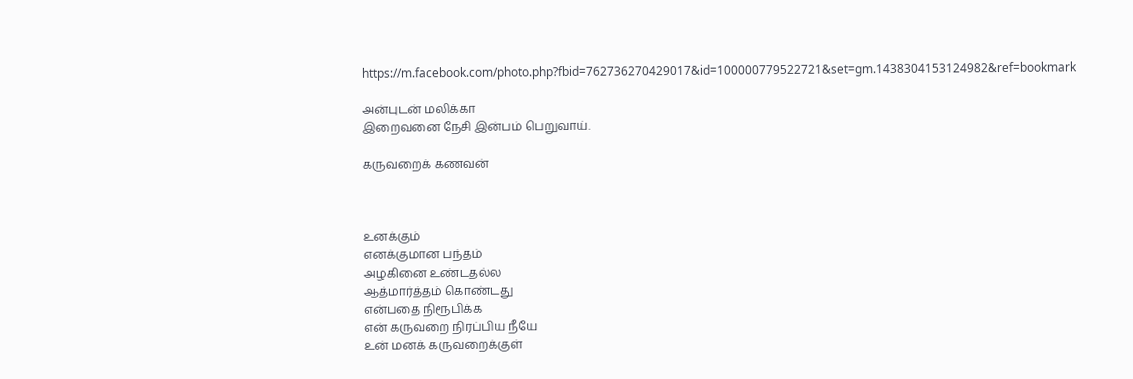https://m.facebook.com/photo.php?fbid=762736270429017&id=100000779522721&set=gm.1438304153124982&ref=bookmark

அன்புடன் மலிக்கா
இறைவனை நேசி இன்பம் பெறுவாய்.

கருவறைக் கணவன்



உனக்கும்
எனக்குமான பந்தம்
அழகினை உண்டதல்ல
ஆத்மார்த்தம் கொண்டது
என்பதை நிரூபிக்க
என் கருவறை நிரப்பிய நீயே
உன் மனக் கருவறைக்குள்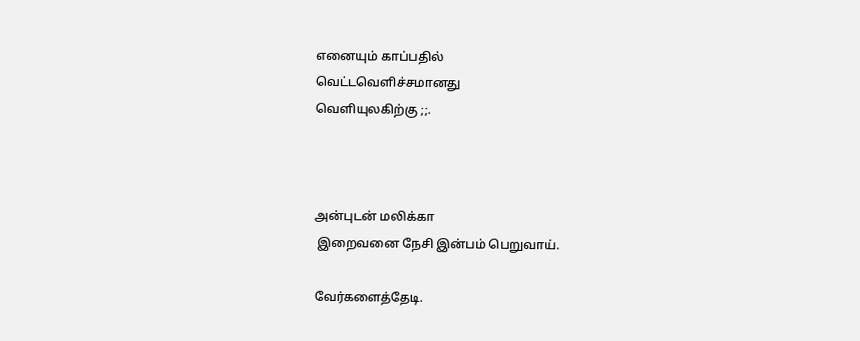எனையும் காப்பதில்
வெட்டவெளிச்சமானது
வெளியுலகிற்கு ;;.



அன்புடன் மலிக்கா
 இறைவனை நேசி இன்பம் பெறுவாய்.

வேர்களைத்தேடி.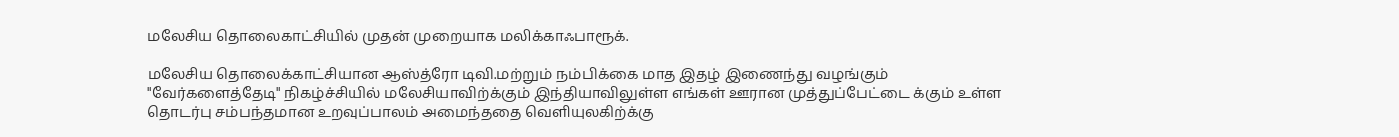மலேசிய தொலைகாட்சியில் முதன் முறையாக மலிக்காஃபாரூக்.

மலேசிய தொலைக்காட்சியான ஆஸ்த்ரோ டிவி.மற்றும் நம்பிக்கை மாத இதழ் இணைந்து வழங்கும் "வேர்களைத்தேடி" நிகழ்ச்சியில் மலேசியாவிற்க்கும் இந்தியாவிலுள்ள எங்கள் ஊரான முத்துப்பேட்டை க்கும் உள்ள தொடர்பு சம்பந்தமான உறவுப்பாலம் அமைந்ததை வெளியுலகிற்க்கு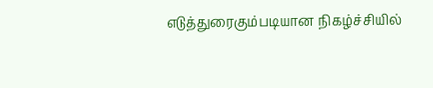எடுத்துரைகும்படியான நிகழ்ச்சியில்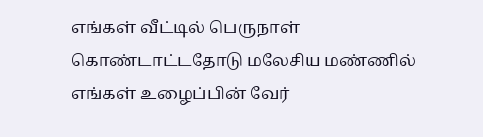எங்கள் வீட்டில் பெருநாள் கொண்டாட்டதோடு மலேசிய மண்ணில் எங்கள் உழைப்பின் வேர்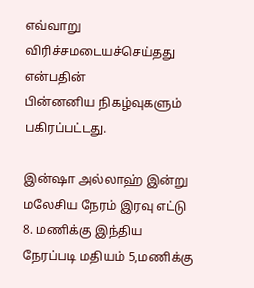எவ்வாறு விரிச்சமடையச்செய்தது என்பதின்
பின்னனிய நிகழ்வுகளும் பகிரப்பட்டது.

இன்ஷா அல்லாஹ் இன்று மலேசிய நேரம் இரவு எட்டு 8. மணிக்கு இந்திய நேரப்படி மதியம் 5,மணிக்கு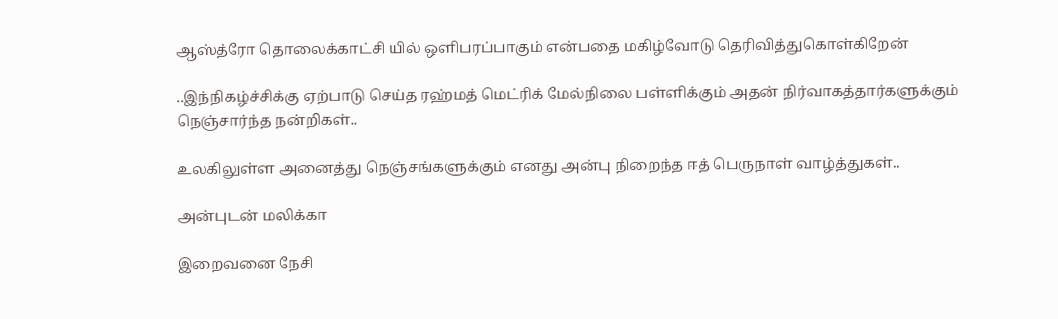ஆஸ்த்ரோ தொலைக்காட்சி யில் ஒளிபரப்பாகும் என்பதை மகிழ்வோடு தெரிவித்துகொள்கிறேன்

..இந்நிகழ்ச்சிக்கு ஏற்பாடு செய்த ரஹ்மத் மெட்ரிக் மேல்நிலை பள்ளிக்கும் அதன் நிர்வாகத்தார்களுக்கும் நெஞ்சார்ந்த நன்றிகள்..

உலகிலுள்ள அனைத்து நெஞ்சங்களுக்கும் எனது அன்பு நிறைந்த ஈத் பெருநாள் வாழ்த்துகள்..

அன்புடன் மலிக்கா

இறைவனை நேசி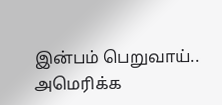இன்பம் பெறுவாய்..
அமெரிக்க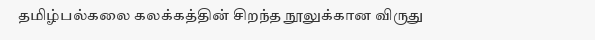தமிழ்பல்கலை கலக்கத்தின் சிறந்த நூலுக்கான விருது